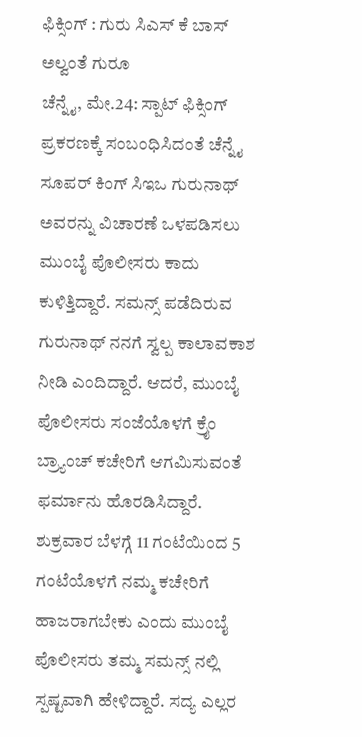ಫಿಕ್ಸಿಂಗ್ : ಗುರು ಸಿಎಸ್ ಕೆ ಬಾಸ್ ಅಲ್ವಂತೆ ಗುರೂ
ಚೆನ್ನೈ, ಮೇ.24: ಸ್ಪಾಟ್ ಫಿಕ್ಸಿಂಗ್ ಪ್ರಕರಣಕ್ಕೆ ಸಂಬಂಧಿಸಿದಂತೆ ಚೆನ್ನೈ ಸೂಪರ್ ಕಿಂಗ್ ಸಿಇಒ ಗುರುನಾಥ್ ಅವರನ್ನು ವಿಚಾರಣೆ ಒಳಪಡಿಸಲು ಮುಂಬೈ ಪೊಲೀಸರು ಕಾದು ಕುಳಿತ್ತಿದ್ದಾರೆ. ಸಮನ್ಸ್ ಪಡೆದಿರುವ ಗುರುನಾಥ್ ನನಗೆ ಸ್ವಲ್ಪ ಕಾಲಾವಕಾಶ ನೀಡಿ ಎಂದಿದ್ದಾರೆ. ಆದರೆ, ಮುಂಬೈ ಪೊಲೀಸರು ಸಂಜೆಯೊಳಗೆ ಕ್ರೈಂ ಬ್ರ್ಯಾಂಚ್ ಕಚೇರಿಗೆ ಆಗಮಿಸುವಂತೆ ಫರ್ಮಾನು ಹೊರಡಿಸಿದ್ದಾರೆ.
ಶುಕ್ರವಾರ ಬೆಳಗ್ಗೆ 11 ಗಂಟೆಯಿಂದ 5 ಗಂಟೆಯೊಳಗೆ ನಮ್ಮ ಕಚೇರಿಗೆ ಹಾಜರಾಗಬೇಕು ಎಂದು ಮುಂಬೈ ಪೊಲೀಸರು ತಮ್ಮ ಸಮನ್ಸ್ ನಲ್ಲಿ ಸ್ಪಷ್ಟವಾಗಿ ಹೇಳಿದ್ದಾರೆ. ಸದ್ಯ ಎಲ್ಲರ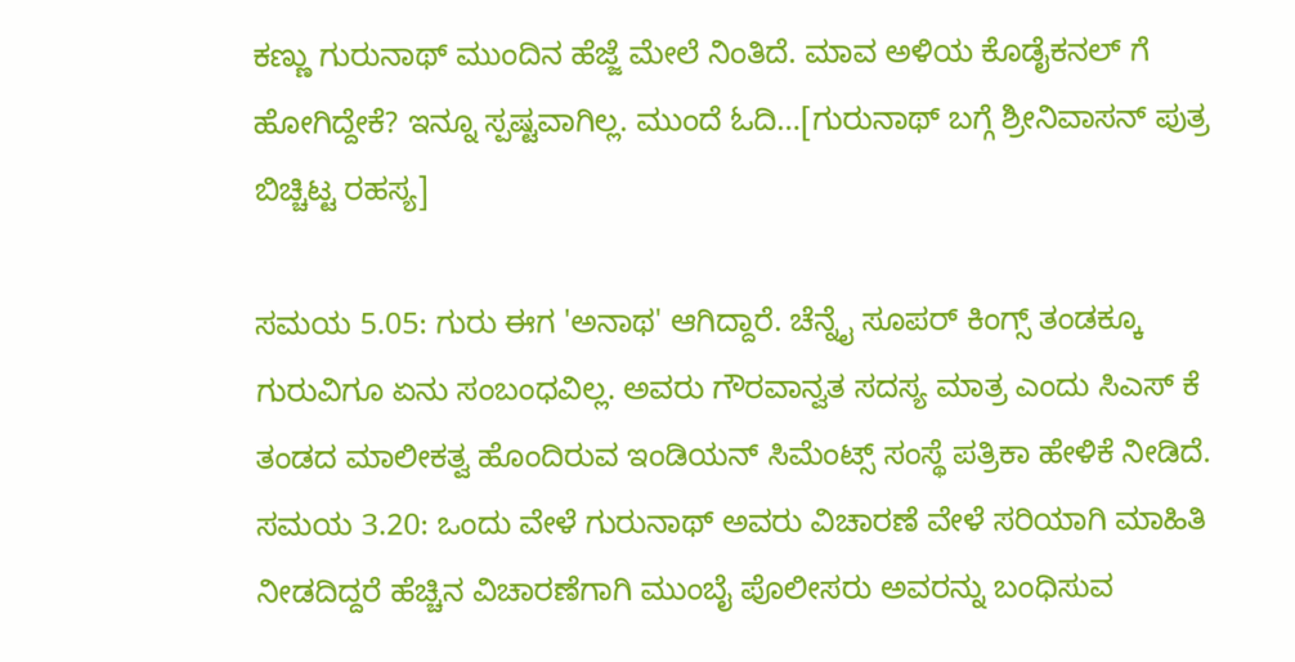ಕಣ್ಣು ಗುರುನಾಥ್ ಮುಂದಿನ ಹೆಜ್ಜೆ ಮೇಲೆ ನಿಂತಿದೆ. ಮಾವ ಅಳಿಯ ಕೊಡೈಕನಲ್ ಗೆ ಹೋಗಿದ್ದೇಕೆ? ಇನ್ನೂ ಸ್ಪಷ್ಟವಾಗಿಲ್ಲ. ಮುಂದೆ ಓದಿ...[ಗುರುನಾಥ್ ಬಗ್ಗೆ ಶ್ರೀನಿವಾಸನ್ ಪುತ್ರ ಬಿಚ್ಚಿಟ್ಟ ರಹಸ್ಯ]

ಸಮಯ 5.05: ಗುರು ಈಗ 'ಅನಾಥ' ಆಗಿದ್ದಾರೆ. ಚೆನ್ನೈ ಸೂಪರ್ ಕಿಂಗ್ಸ್ ತಂಡಕ್ಕೂ ಗುರುವಿಗೂ ಏನು ಸಂಬಂಧವಿಲ್ಲ. ಅವರು ಗೌರವಾನ್ವತ ಸದಸ್ಯ ಮಾತ್ರ ಎಂದು ಸಿಎಸ್ ಕೆ ತಂಡದ ಮಾಲೀಕತ್ವ ಹೊಂದಿರುವ ಇಂಡಿಯನ್ ಸಿಮೆಂಟ್ಸ್ ಸಂಸ್ಥೆ ಪತ್ರಿಕಾ ಹೇಳಿಕೆ ನೀಡಿದೆ.
ಸಮಯ 3.20: ಒಂದು ವೇಳೆ ಗುರುನಾಥ್ ಅವರು ವಿಚಾರಣೆ ವೇಳೆ ಸರಿಯಾಗಿ ಮಾಹಿತಿ ನೀಡದಿದ್ದರೆ ಹೆಚ್ಚಿನ ವಿಚಾರಣೆಗಾಗಿ ಮುಂಬೈ ಪೊಲೀಸರು ಅವರನ್ನು ಬಂಧಿಸುವ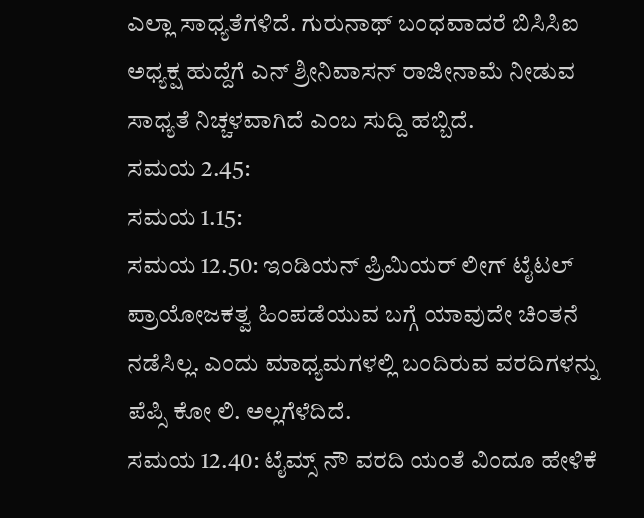ಎಲ್ಲಾ ಸಾಧ್ಯತೆಗಳಿದೆ. ಗುರುನಾಥ್ ಬಂಧವಾದರೆ ಬಿಸಿಸಿಐ ಅಧ್ಯಕ್ಷ ಹುದ್ದೆಗೆ ಎನ್ ಶ್ರೀನಿವಾಸನ್ ರಾಜೀನಾಮೆ ನೀಡುವ ಸಾಧ್ಯತೆ ನಿಚ್ಚಳವಾಗಿದೆ ಎಂಬ ಸುದ್ದಿ ಹಬ್ಬಿದೆ.
ಸಮಯ 2.45:
ಸಮಯ 1.15:
ಸಮಯ 12.50: ಇಂಡಿಯನ್ ಪ್ರಿಮಿಯರ್ ಲೀಗ್ ಟೈಟಲ್ ಪ್ರಾಯೋಜಕತ್ವ ಹಿಂಪಡೆಯುವ ಬಗ್ಗೆ ಯಾವುದೇ ಚಿಂತನೆ ನಡೆಸಿಲ್ಲ. ಎಂದು ಮಾಧ್ಯಮಗಳಲ್ಲಿ ಬಂದಿರುವ ವರದಿಗಳನ್ನು ಪೆಪ್ಸಿ ಕೋ ಲಿ. ಅಲ್ಲಗೆಳೆದಿದೆ.
ಸಮಯ 12.40: ಟೈಮ್ಸ್ ನೌ ವರದಿ ಯಂತೆ ವಿಂದೂ ಹೇಳಿಕೆ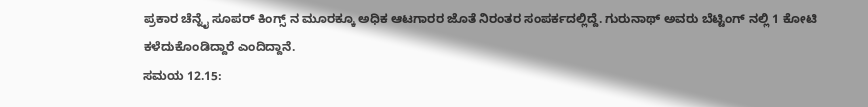ಪ್ರಕಾರ ಚೆನ್ನೈ ಸೂಪರ್ ಕಿಂಗ್ಸ್ ನ ಮೂರಕ್ಕೂ ಅಧಿಕ ಆಟಗಾರರ ಜೊತೆ ನಿರಂತರ ಸಂಪರ್ಕದಲ್ಲಿದ್ದೆ. ಗುರುನಾಥ್ ಅವರು ಬೆಟ್ಟಿಂಗ್ ನಲ್ಲಿ 1 ಕೋಟಿ ಕಳೆದುಕೊಂಡಿದ್ದಾರೆ ಎಂದಿದ್ದಾನೆ.
ಸಮಯ 12.15: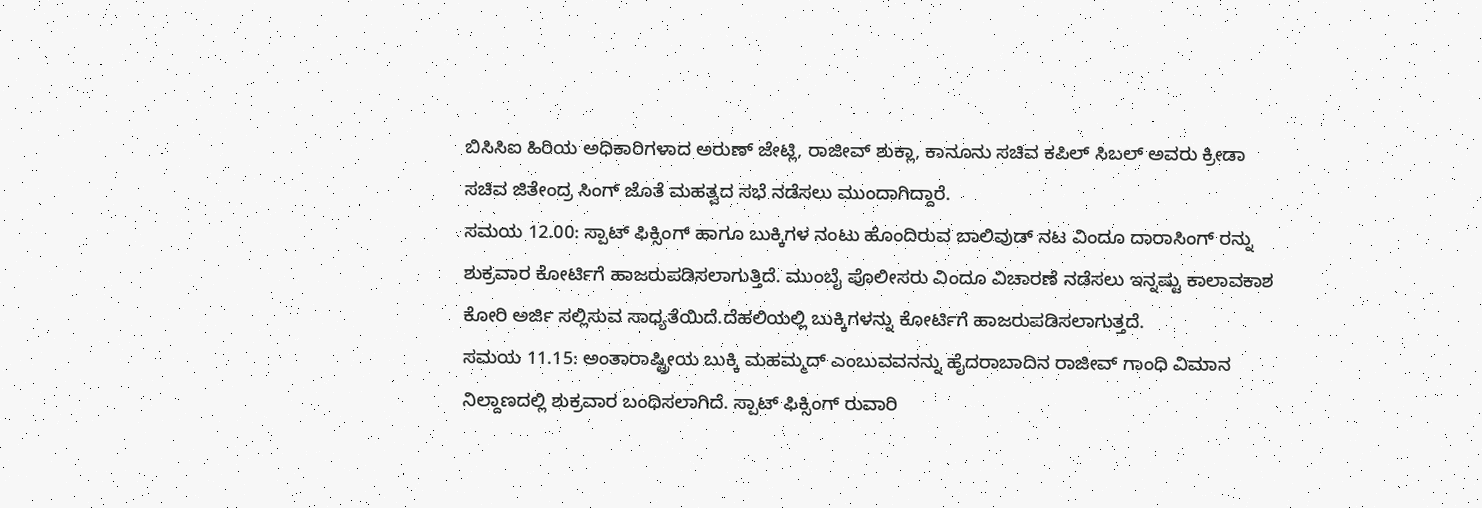ಬಿಸಿಸಿಐ ಹಿರಿಯ ಅಧಿಕಾರಿಗಳಾದ ಅರುಣ್ ಜೇಟ್ಲಿ, ರಾಜೀವ್ ಶುಕ್ಲಾ, ಕಾನೂನು ಸಚಿವ ಕಪಿಲ್ ಸಿಬಲ್ ಅವರು ಕ್ರೀಡಾ ಸಚಿವ ಜಿತೇಂದ್ರ ಸಿಂಗ್ ಜೊತೆ ಮಹತ್ವದ ಸಭೆ ನಡೆಸಲು ಮುಂದಾಗಿದ್ದಾರೆ.
ಸಮಯ 12.00: ಸ್ಪಾಟ್ ಫಿಕ್ಸಿಂಗ್ ಹಾಗೂ ಬುಕ್ಕಿಗಳ ನಂಟು ಹೊಂದಿರುವ ಬಾಲಿವುಡ್ ನಟ ವಿಂದೂ ದಾರಾಸಿಂಗ್ ರನ್ನು ಶುಕ್ರವಾರ ಕೋರ್ಟಿಗೆ ಹಾಜರುಪಡಿಸಲಾಗುತ್ತಿದೆ. ಮುಂಬೈ ಪೊಲೀಸರು ವಿಂದೂ ವಿಚಾರಣೆ ನಡೆಸಲು ಇನ್ನಷ್ಟು ಕಾಲಾವಕಾಶ ಕೋರಿ ಅರ್ಜಿ ಸಲ್ಲಿಸುವ ಸಾಧ್ಯತೆಯಿದೆ.ದೆಹಲಿಯಲ್ಲಿ ಬುಕ್ಕಿಗಳನ್ನು ಕೋರ್ಟಿಗೆ ಹಾಜರುಪಡಿಸಲಾಗುತ್ತದೆ.
ಸಮಯ 11.15: ಅಂತಾರಾಷ್ಟ್ರೀಯ ಬುಕ್ಕಿ ಮಹಮ್ಮದ್ ಎಂಬುವವನನ್ನು ಹೈದರಾಬಾದಿನ ರಾಜೀವ್ ಗಾಂಧಿ ವಿಮಾನ ನಿಲ್ದಾಣದಲ್ಲಿ ಶುಕ್ರವಾರ ಬಂಧಿಸಲಾಗಿದೆ. ಸ್ಪಾಟ್ ಫಿಕ್ಸಿಂಗ್ ರುವಾರಿ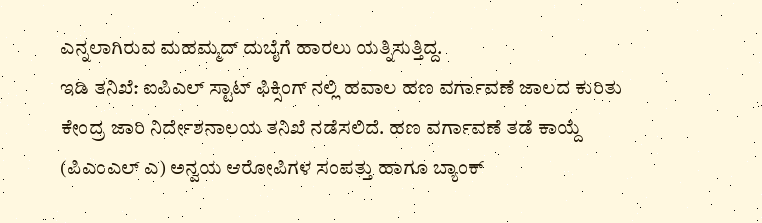ಎನ್ನಲಾಗಿರುವ ಮಹಮ್ಮದ್ ದುಬೈಗೆ ಹಾರಲು ಯತ್ನಿಸುತ್ತಿದ್ದ.
ಇಡಿ ತನಿಖೆ: ಐಪಿಎಲ್ ಸ್ಟಾಟ್ ಫಿಕ್ಸಿಂಗ್ ನಲ್ಲಿ ಹವಾಲ ಹಣ ವರ್ಗಾವಣೆ ಜಾಲದ ಕುರಿತು ಕೇಂದ್ರ ಜಾರಿ ನಿರ್ದೇಶನಾಲಯ ತನಿಖೆ ನಡೆಸಲಿದೆ. ಹಣ ವರ್ಗಾವಣೆ ತಡೆ ಕಾಯ್ದೆ (ಪಿಎಂಎಲ್ ಎ) ಅನ್ವಯ ಆರೋಪಿಗಳ ಸಂಪತ್ತು ಹಾಗೂ ಬ್ಯಾಂಕ್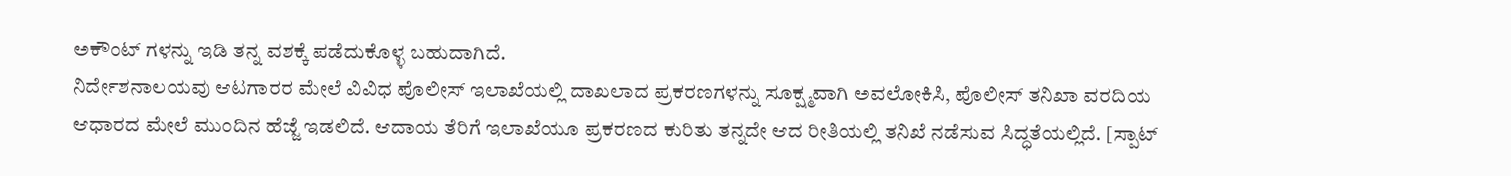ಅಕೌಂಟ್ ಗಳನ್ನು ಇಡಿ ತನ್ನ ವಶಕ್ಕೆ ಪಡೆದುಕೊಳ್ಳ ಬಹುದಾಗಿದೆ.
ನಿರ್ದೇಶನಾಲಯವು ಆಟಗಾರರ ಮೇಲೆ ವಿವಿಧ ಪೊಲೀಸ್ ಇಲಾಖೆಯಲ್ಲಿ ದಾಖಲಾದ ಪ್ರಕರಣಗಳನ್ನು ಸೂಕ್ಷ್ಮವಾಗಿ ಅವಲೋಕಿಸಿ, ಪೊಲೀಸ್ ತನಿಖಾ ವರದಿಯ ಆಧಾರದ ಮೇಲೆ ಮುಂದಿನ ಹೆಜ್ಜೆ ಇಡಲಿದೆ. ಆದಾಯ ತೆರಿಗೆ ಇಲಾಖೆಯೂ ಪ್ರಕರಣದ ಕುರಿತು ತನ್ನದೇ ಆದ ರೀತಿಯಲ್ಲಿ ತನಿಖೆ ನಡೆಸುವ ಸಿದ್ಧತೆಯಲ್ಲಿದೆ. [ಸ್ಪಾಟ್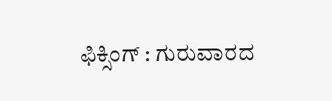ಫಿಕ್ಸಿಂಗ್ : ಗುರುವಾರದ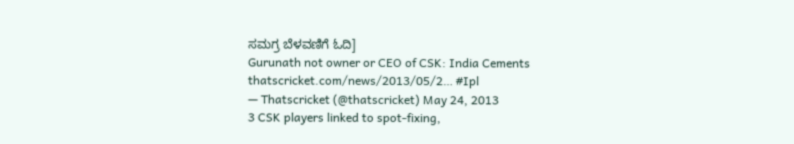ಸಮಗ್ರ ಬೆಳವಣಿಗೆ ಓದಿ]
Gurunath not owner or CEO of CSK: India Cements thatscricket.com/news/2013/05/2… #Ipl
— Thatscricket (@thatscricket) May 24, 2013
3 CSK players linked to spot-fixing,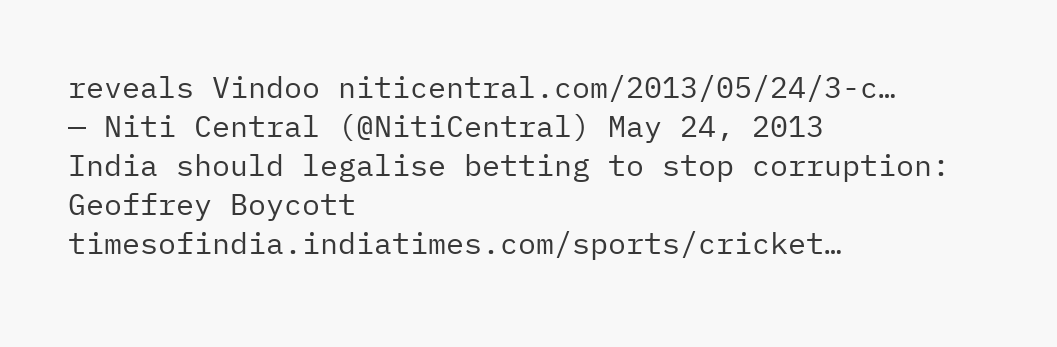reveals Vindoo niticentral.com/2013/05/24/3-c…
— Niti Central (@NitiCentral) May 24, 2013
India should legalise betting to stop corruption: Geoffrey Boycott timesofindia.indiatimes.com/sports/cricket…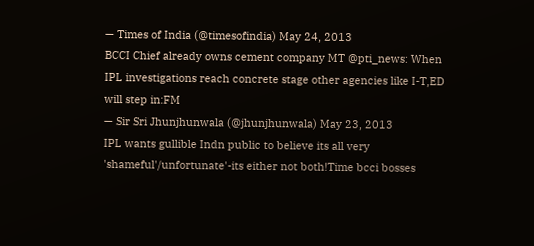— Times of India (@timesofindia) May 24, 2013
BCCI Chief already owns cement company MT @pti_news: When IPL investigations reach concrete stage other agencies like I-T,ED will step in:FM
— Sir Sri Jhunjhunwala (@jhunjhunwala) May 23, 2013
IPL wants gullible Indn public to believe its all very 'shameful'/unfortunate'-its either not both!Time bcci bosses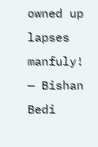owned up lapses manfuly!
— Bishan Bedi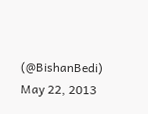(@BishanBedi) May 22, 2013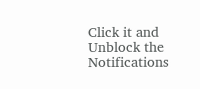Click it and Unblock the Notifications